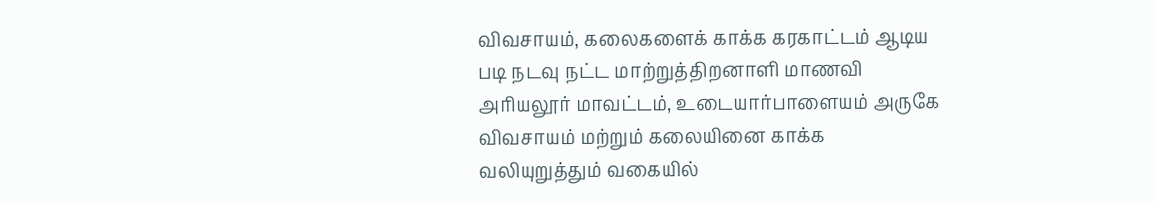விவசாயம், கலைகளைக் காக்க கரகாட்டம் ஆடிய படி நடவு நட்ட மாற்றுத்திறனாளி மாணவி
அரியலூர் மாவட்டம், உடையார்பாளையம் அருகே விவசாயம் மற்றும் கலையினை காக்க வலியுறுத்தும் வகையில்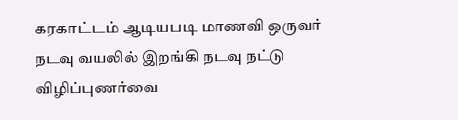கரகாட்டம் ஆடியபடி மாணவி ஒருவர் நடவு வயலில் இறங்கி நடவு நட்டு விழிப்புணர்வை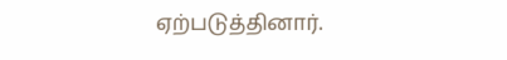ஏற்படுத்தினார்.